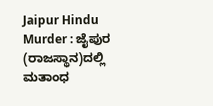Jaipur Hindu Murder : ಜೈಪುರ (ರಾಜಸ್ಥಾನ)ದಲ್ಲಿ ಮತಾಂಧ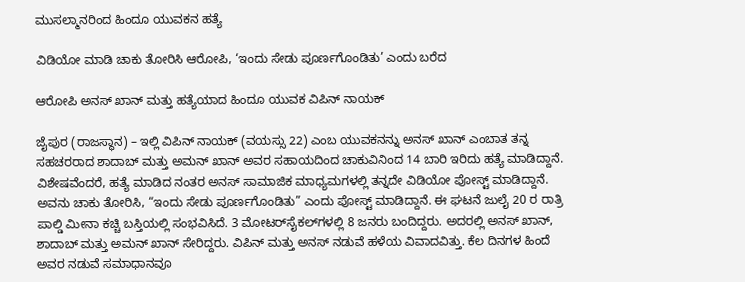ಮುಸಲ್ಮಾನರಿಂದ ಹಿಂದೂ ಯುವಕನ ಹತ್ಯೆ

ವಿಡಿಯೋ ಮಾಡಿ ಚಾಕು ತೋರಿಸಿ ಆರೋಪಿ, ‘ಇಂದು ಸೇಡು ಪೂರ್ಣಗೊಂಡಿತು’ ಎಂದು ಬರೆದ

ಆರೋಪಿ ಅನಸ್ ಖಾನ್ ಮತ್ತು ಹತ್ಯೆಯಾದ ಹಿಂದೂ ಯುವಕ ವಿಪಿನ್ ನಾಯಕ್

ಜೈಪುರ (ರಾಜಸ್ಥಾನ) – ಇಲ್ಲಿ ವಿಪಿನ್ ನಾಯಕ್ (ವಯಸ್ಸು 22) ಎಂಬ ಯುವಕನನ್ನು ಅನಸ್ ಖಾನ್ ಎಂಬಾತ ತನ್ನ ಸಹಚರರಾದ ಶಾದಾಬ್ ಮತ್ತು ಅಮನ್ ಖಾನ್ ಅವರ ಸಹಾಯದಿಂದ ಚಾಕುವಿನಿಂದ 14 ಬಾರಿ ಇರಿದು ಹತ್ಯೆ ಮಾಡಿದ್ದಾನೆ. ವಿಶೇಷವೆಂದರೆ, ಹತ್ಯೆ ಮಾಡಿದ ನಂತರ ಅನಸ್ ಸಾಮಾಜಿಕ ಮಾಧ್ಯಮಗಳಲ್ಲಿ ತನ್ನದೇ ವಿಡಿಯೋ ಪೋಸ್ಟ್ ಮಾಡಿದ್ದಾನೆ. ಅವನು ಚಾಕು ತೋರಿಸಿ, “ಇಂದು ಸೇಡು ಪೂರ್ಣಗೊಂಡಿತು” ಎಂದು ಪೋಸ್ಟ್ ಮಾಡಿದ್ದಾನೆ. ಈ ಘಟನೆ ಜುಲೈ 20 ರ ರಾತ್ರಿ ಪಾಲ್ಡಿ ಮೀನಾ ಕಚ್ಚಿ ಬಸ್ತಿಯಲ್ಲಿ ಸಂಭವಿಸಿದೆ. 3 ಮೋಟರ್‌ಸೈಕಲ್‌ಗಳಲ್ಲಿ 8 ಜನರು ಬಂದಿದ್ದರು. ಅದರಲ್ಲಿ ಅನಸ್ ಖಾನ್, ಶಾದಾಬ್ ಮತ್ತು ಅಮನ್ ಖಾನ್ ಸೇರಿದ್ದರು. ವಿಪಿನ್ ಮತ್ತು ಅನಸ್ ನಡುವೆ ಹಳೆಯ ವಿವಾದವಿತ್ತು. ಕೆಲ ದಿನಗಳ ಹಿಂದೆ ಅವರ ನಡುವೆ ಸಮಾಧಾನವೂ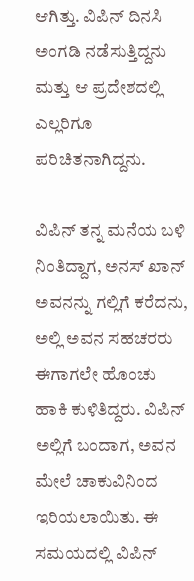ಆಗಿತ್ತು. ವಿಪಿನ್ ದಿನಸಿ ಅಂಗಡಿ ನಡೆಸುತ್ತಿದ್ದನು ಮತ್ತು ಆ ಪ್ರದೇಶದಲ್ಲಿ ಎಲ್ಲರಿಗೂ ಪರಿಚಿತನಾಗಿದ್ದನು.

ವಿಪಿನ್ ತನ್ನ ಮನೆಯ ಬಳಿ ನಿಂತಿದ್ದಾಗ, ಅನಸ್ ಖಾನ್ ಅವನನ್ನು ಗಲ್ಲಿಗೆ ಕರೆದನು, ಅಲ್ಲಿ ಅವನ ಸಹಚರರು ಈಗಾಗಲೇ ಹೊಂಚು ಹಾಕಿ ಕುಳಿತಿದ್ದರು. ವಿಪಿನ್ ಅಲ್ಲಿಗೆ ಬಂದಾಗ, ಅವನ ಮೇಲೆ ಚಾಕುವಿನಿಂದ ಇರಿಯಲಾಯಿತು. ಈ ಸಮಯದಲ್ಲಿ ವಿಪಿನ್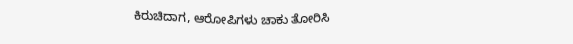ಕಿರುಚಿದಾಗ, ಆರೋಪಿಗಳು ಚಾಕು ತೋರಿಸಿ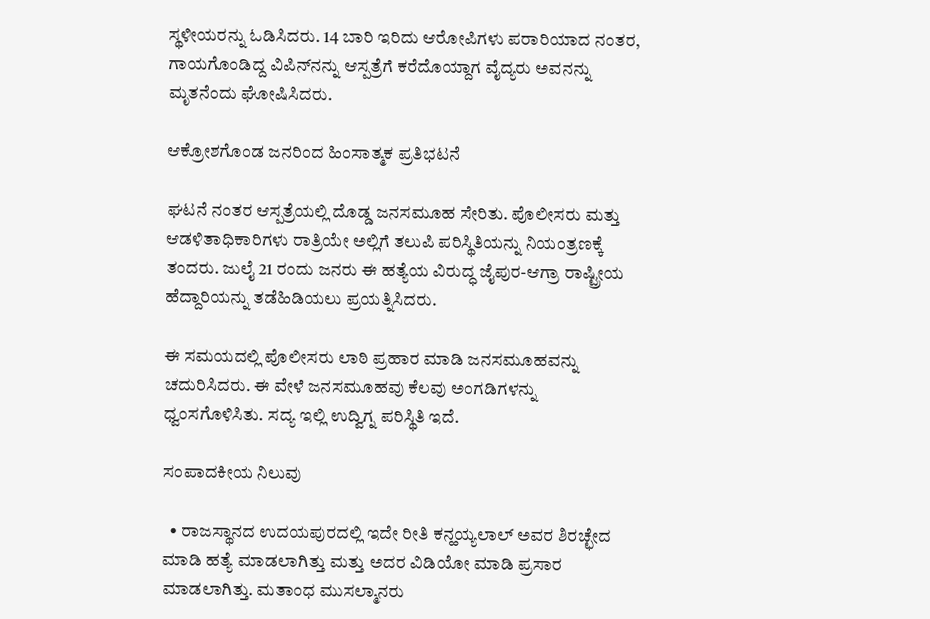ಸ್ಥಳೀಯರನ್ನು ಓಡಿಸಿದರು. 14 ಬಾರಿ ಇರಿದು ಆರೋಪಿಗಳು ಪರಾರಿಯಾದ ನಂತರ, ಗಾಯಗೊಂಡಿದ್ದ ವಿಪಿನ್‌ನನ್ನು ಆಸ್ಪತ್ರೆಗೆ ಕರೆದೊಯ್ದಾಗ ವೈದ್ಯರು ಅವನನ್ನು ಮೃತನೆಂದು ಘೋಷಿಸಿದರು.

ಆಕ್ರೋಶಗೊಂಡ ಜನರಿಂದ ಹಿಂಸಾತ್ಮಕ ಪ್ರತಿಭಟನೆ

ಘಟನೆ ನಂತರ ಆಸ್ಪತ್ರೆಯಲ್ಲಿ ದೊಡ್ಡ ಜನಸಮೂಹ ಸೇರಿತು. ಪೊಲೀಸರು ಮತ್ತು ಆಡಳಿತಾಧಿಕಾರಿಗಳು ರಾತ್ರಿಯೇ ಅಲ್ಲಿಗೆ ತಲುಪಿ ಪರಿಸ್ಥಿತಿಯನ್ನು ನಿಯಂತ್ರಣಕ್ಕೆ ತಂದರು. ಜುಲೈ 21 ರಂದು ಜನರು ಈ ಹತ್ಯೆಯ ವಿರುದ್ಧ ಜೈಪುರ-ಆಗ್ರಾ ರಾಷ್ಟ್ರೀಯ ಹೆದ್ದಾರಿಯನ್ನು ತಡೆಹಿಡಿಯಲು ಪ್ರಯತ್ನಿಸಿದರು.

ಈ ಸಮಯದಲ್ಲಿ ಪೊಲೀಸರು ಲಾಠಿ ಪ್ರಹಾರ ಮಾಡಿ ಜನಸಮೂಹವನ್ನು ಚದುರಿಸಿದರು. ಈ ವೇಳೆ ಜನಸಮೂಹವು ಕೆಲವು ಅಂಗಡಿಗಳನ್ನು ಧ್ವಂಸಗೊಳಿಸಿತು. ಸದ್ಯ ಇಲ್ಲಿ ಉದ್ವಿಗ್ನ ಪರಿಸ್ಥಿತಿ ಇದೆ.

ಸಂಪಾದಕೀಯ ನಿಲುವು

  • ರಾಜಸ್ಥಾನದ ಉದಯಪುರದಲ್ಲಿ ಇದೇ ರೀತಿ ಕನ್ಹಯ್ಯಲಾಲ್ ಅವರ ಶಿರಚ್ಛೇದ ಮಾಡಿ ಹತ್ಯೆ ಮಾಡಲಾಗಿತ್ತು ಮತ್ತು ಅದರ ವಿಡಿಯೋ ಮಾಡಿ ಪ್ರಸಾರ ಮಾಡಲಾಗಿತ್ತು. ಮತಾಂಧ ಮುಸಲ್ಮಾನರು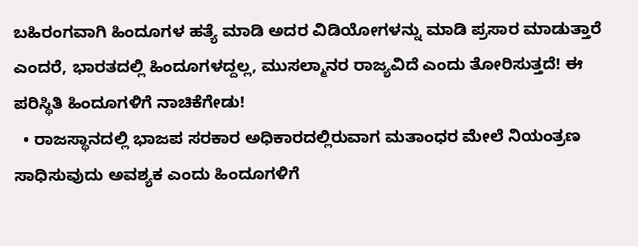ಬಹಿರಂಗವಾಗಿ ಹಿಂದೂಗಳ ಹತ್ಯೆ ಮಾಡಿ ಅದರ ವಿಡಿಯೋಗಳನ್ನು ಮಾಡಿ ಪ್ರಸಾರ ಮಾಡುತ್ತಾರೆ ಎಂದರೆ, ಭಾರತದಲ್ಲಿ ಹಿಂದೂಗಳದ್ದಲ್ಲ, ಮುಸಲ್ಮಾನರ ರಾಜ್ಯವಿದೆ ಎಂದು ತೋರಿಸುತ್ತದೆ! ಈ ಪರಿಸ್ಥಿತಿ ಹಿಂದೂಗಳಿಗೆ ನಾಚಿಕೆಗೇಡು!
  • ರಾಜಸ್ಥಾನದಲ್ಲಿ ಭಾಜಪ ಸರಕಾರ ಅಧಿಕಾರದಲ್ಲಿರುವಾಗ ಮತಾಂಧರ ಮೇಲೆ ನಿಯಂತ್ರಣ ಸಾಧಿಸುವುದು ಅವಶ್ಯಕ ಎಂದು ಹಿಂದೂಗಳಿಗೆ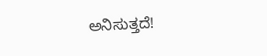ಅನಿಸುತ್ತದೆ!